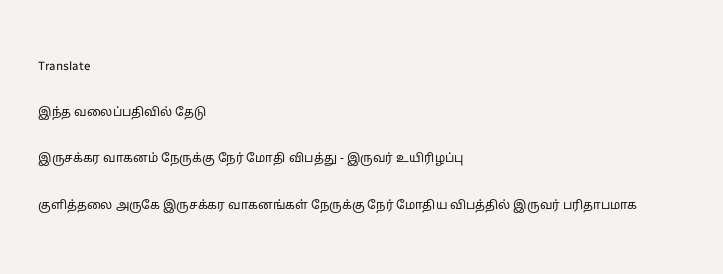Translate

இந்த வலைப்பதிவில் தேடு

இருசக்கர வாகனம் நேருக்கு நேர் மோதி விபத்து - இருவர் உயிரிழப்பு

குளித்தலை அருகே இருசக்கர வாகனங்கள் நேருக்கு நேர் மோதிய விபத்தில் இருவர் பரிதாபமாக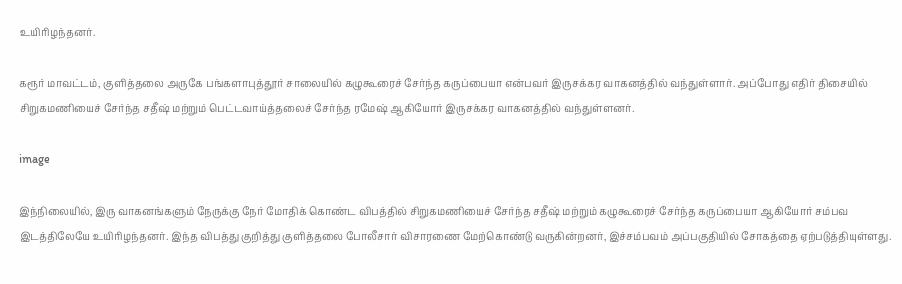உயிரிழந்தனர்.

கரூர் மாவட்டம், குளித்தலை அருகே பங்களாபுத்தூர் சாலையில் கழுகூரைச் சேர்ந்த கருப்பையா என்பவர் இருசக்கர வாகனத்தில் வந்துள்ளார். அப்போது எதிர் திசையில் சிறுகமணியைச் சேர்ந்த சதீஷ் மற்றும் பெட்டவாய்த்தலைச் சேர்ந்த ரமேஷ் ஆகியோர் இருசக்கர வாகனத்தில் வந்துள்ளனர்.

image

இந்நிலையில், இரு வாகனங்களும் நேருக்கு நேர் மோதிக் கொண்ட விபத்தில் சிறுகமணியைச் சேர்ந்த சதீஷ் மற்றும் கழுகூரைச் சேர்ந்த கருப்பையா ஆகியோர் சம்பவ இடத்திலேயே உயிரிழந்தனர். இந்த விபத்து குறித்து குளித்தலை போலீசார் விசாரணை மேற்கொண்டு வருகின்றனர், இச்சம்பவம் அப்பகுதியில் சோகத்தை ஏற்படுத்தியுள்ளது.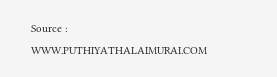Source : WWW.PUTHIYATHALAIMURAI.COM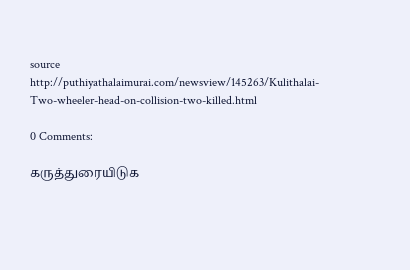source http://puthiyathalaimurai.com/newsview/145263/Kulithalai-Two-wheeler-head-on-collision-two-killed.html

0 Comments:

கருத்துரையிடுக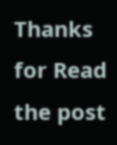Thanks for Read the post